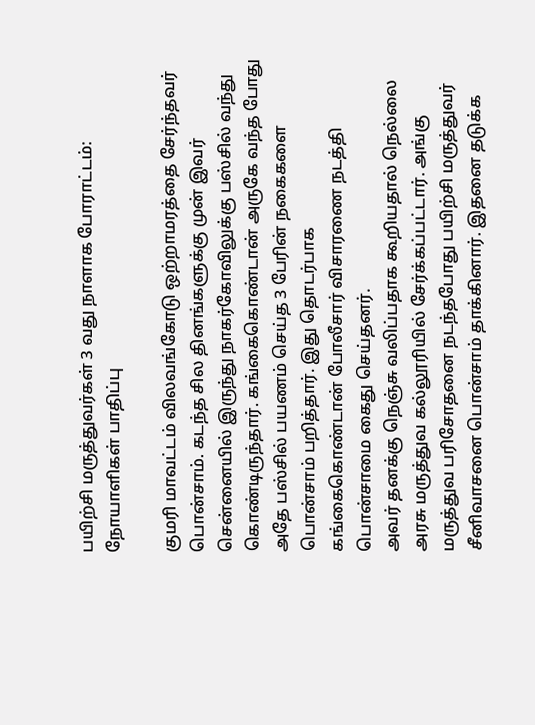பயிற்சி மருத்துவர்கள் 3 வது நாளாக போராட்டம்: நோயாளிகள் பாதிப்பு

குமரி மாவட்டம் விலவங்கோடு ஒற்றாமரத்தை சேர்ந்தவர் பொன்சாம். கடந்த சில தினங்களுக்கு முன் இவர் சென்னையில் இருந்து நாகர்கோவிலுக்கு பஸ்சில் வந்து கொண்டிருந்தார். கங்கைகொண்டான் அருகே வந்த போது அதே பஸ்சில் பயணம் செய்த 3 பேரின் நகைகளை பொன்சாம் பறித்தார். இது தொடர்பாக கங்கைகொண்டான் போலீசார் விசாரணை நடத்தி பொன்சாமை கைது செய்தனர்.
அவர் தனக்கு நெஞ்சு வலிப்பதாக கூறியதால் நெல்லை அரசு மருத்துவ கல்லூரியில் சேர்க்கப்பட்டார். அங்கு மருத்துவ பரிசோதனை நடந்தபோது பயிற்சி மருத்துவர் சீனிவாசனை பொன்சாம் தாக்கினார். இதனை தடுக்க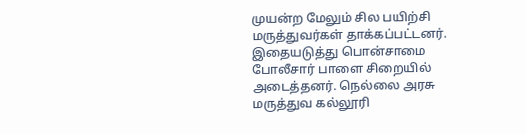முயன்ற மேலும் சில பயிற்சி மருத்துவர்கள் தாக்கப்பட்டனர்.
இதையடுத்து பொன்சாமை போலீசார் பாளை சிறையில் அடைத்தனர். நெல்லை அரசு மருத்துவ கல்லூரி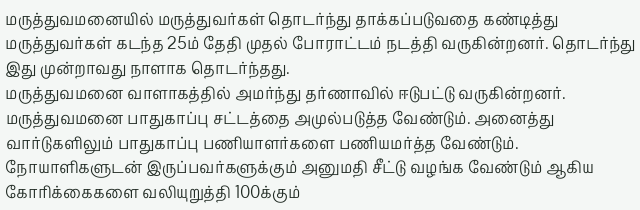மருத்துவமனையில் மருத்துவர்கள் தொடர்ந்து தாக்கப்படுவதை கண்டித்து மருத்துவர்கள் கடந்த 25ம் தேதி முதல் போராட்டம் நடத்தி வருகின்றனர். தொடர்ந்து இது முன்றாவது நாளாக தொடர்ந்தது.
மருத்துவமனை வாளாகத்தில் அமர்ந்து தர்ணாவில் ஈடுபட்டு வருகின்றனர். மருத்துவமனை பாதுகாப்பு சட்டத்தை அமுல்படுத்த வேண்டும். அனைத்து வார்டுகளிலும் பாதுகாப்பு பணியாளர்களை பணியமர்த்த வேண்டும்.
நோயாளிகளுடன் இருப்பவர்களுக்கும் அனுமதி சீட்டு வழங்க வேண்டும் ஆகிய கோரிக்கைகளை வலியுறுத்தி 100க்கும்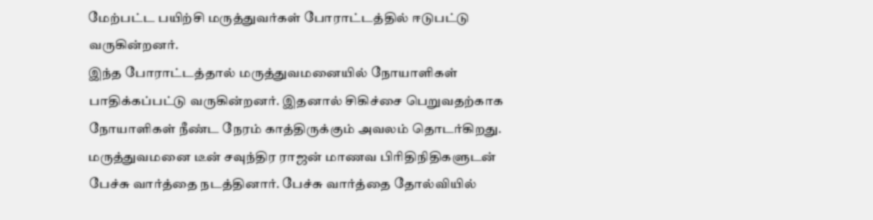மேற்பட்ட பயிற்சி மருத்துவர்கள் போராட்டத்தில் ஈடுபட்டு வருகின்றனர்.
இந்த போராட்டத்தால் மருத்துவமனையில் நோயாளிகள் பாதிக்கப்பட்டு வருகின்றனர். இதனால் சிகிச்சை பெறுவதற்காக நோயாளிகள் நீண்ட நேரம் காத்திருக்கும் அவலம் தொடர்கிறது. மருத்துவமனை டீன் சவுந்திர ராஜன் மாணவ பிரிதிநிதிகளுடன் பேச்சு வார்த்தை நடத்தினார். பேச்சு வார்த்தை தோல்வியில்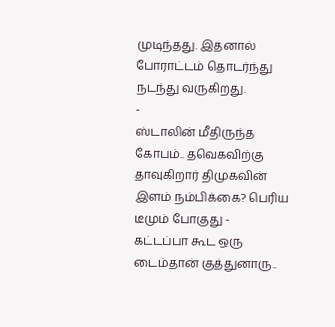முடிந்தது. இதனால் போராட்டம் தொடர்ந்து நடந்து வருகிறது.
-
ஸ்டாலின் மீதிருந்த கோபம்.. தவெகவிற்கு தாவுகிறார் திமுகவின் இளம் நம்பிக்கை? பெரிய டீமும் போகுது -
கட்டப்பா கூட ஒரு டைம்தான் குத்துனாரு..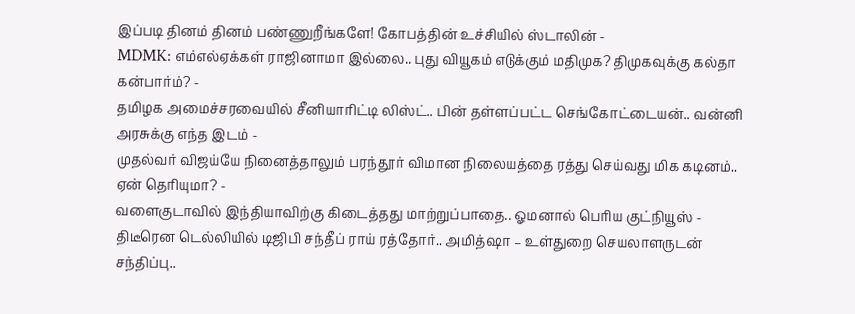இப்படி தினம் தினம் பண்ணுறீங்களே! கோபத்தின் உச்சியில் ஸ்டாலின் -
MDMK: எம்எல்ஏக்கள் ராஜினாமா இல்லை.. புது வியூகம் எடுக்கும் மதிமுக? திமுகவுக்கு கல்தா கன்பார்ம்? -
தமிழக அமைச்சரவையில் சீனியாரிட்டி லிஸ்ட்.. பின் தள்ளப்பட்ட செங்கோட்டையன்.. வன்னி அரசுக்கு எந்த இடம் -
முதல்வர் விஜய்யே நினைத்தாலும் பரந்தூர் விமான நிலையத்தை ரத்து செய்வது மிக கடினம்.. ஏன் தெரியுமா? -
வளைகுடாவில் இந்தியாவிற்கு கிடைத்தது மாற்றுப்பாதை.. ஓமனால் பெரிய குட்நியூஸ் -
திடீரென டெல்லியில் டிஜிபி சந்தீப் ராய் ரத்தோர்.. அமித்ஷா – உள்துறை செயலாளருடன் சந்திப்பு..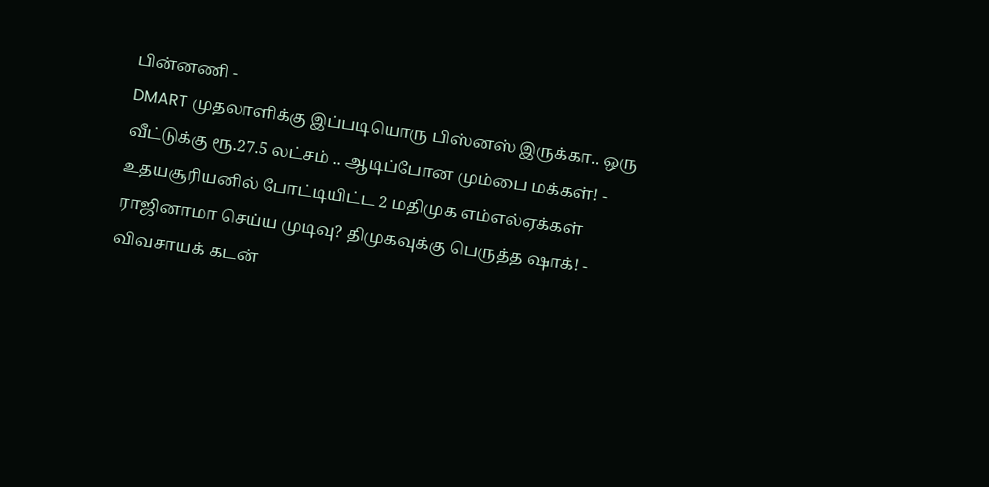பின்னணி -
DMART முதலாளிக்கு இப்படியொரு பிஸ்னஸ் இருக்கா.. ஒரு வீட்டுக்கு ரூ.27.5 லட்சம் .. ஆடிப்போன மும்பை மக்கள்! -
உதயசூரியனில் போட்டியிட்ட 2 மதிமுக எம்எல்ஏக்கள் ராஜினாமா செய்ய முடிவு? திமுகவுக்கு பெருத்த ஷாக்! -
விவசாயக் கடன்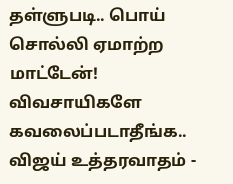தள்ளுபடி.. பொய் சொல்லி ஏமாற்ற மாட்டேன்! விவசாயிகளே கவலைப்படாதீங்க.. விஜய் உத்தரவாதம் -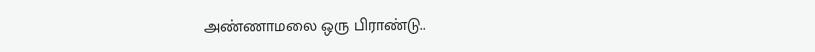அண்ணாமலை ஒரு பிராண்டு..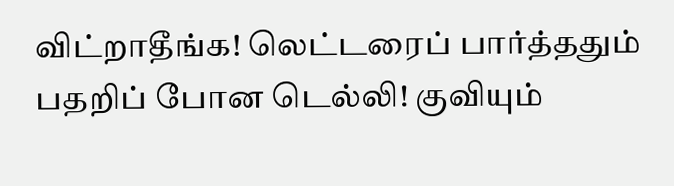விட்றாதீங்க! லெட்டரைப் பார்த்ததும் பதறிப் போன டெல்லி! குவியும்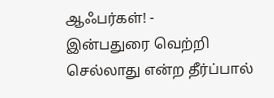ஆஃபர்கள்! -
இன்பதுரை வெற்றி செல்லாது என்ற தீர்ப்பால்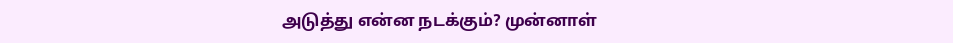அடுத்து என்ன நடக்கும்? முன்னாள்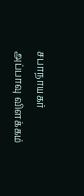சபாநாயகர் அப்பாவு விளக்கம்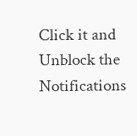Click it and Unblock the Notifications